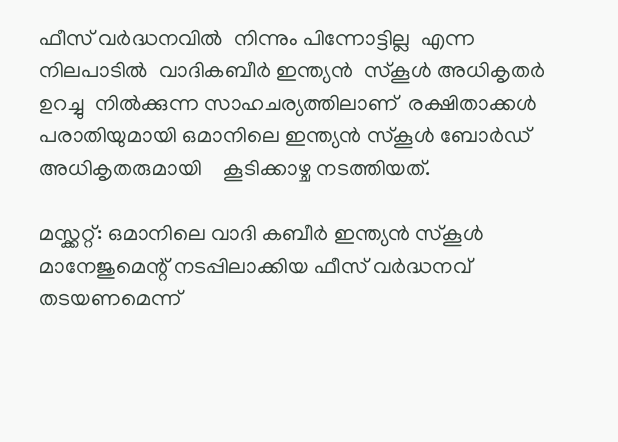ഫീസ് വര്‍ദ്ധനവിൽ  നിന്നും പിന്നോട്ടില്ല  എന്ന നിലപാടില്‍  വാദികബീർ ഇന്ത്യൻ  സ്‌കൂള്‍ അധികൃതര്‍  ഉറച്ചു  നിൽക്കുന്ന സാഹചര്യത്തിലാണ്  രക്ഷിതാക്കള്‍   പരാതിയുമായി ഒമാനിലെ ഇന്ത്യൻ സ്കൂൾ ബോർഡ്‌ അധികൃതരുമായി    കൂടിക്കാഴ്ച നടത്തിയത്.

മസ്ക്കറ്റ്: ഒമാനിലെ വാദി കബീര്‍ ഇന്ത്യന്‍ സ്‌കൂള്‍ മാനേജുമെന്റ് നടപ്പിലാക്കിയ ഫീസ് വർദ്ധനവ് തടയണമെന്ന്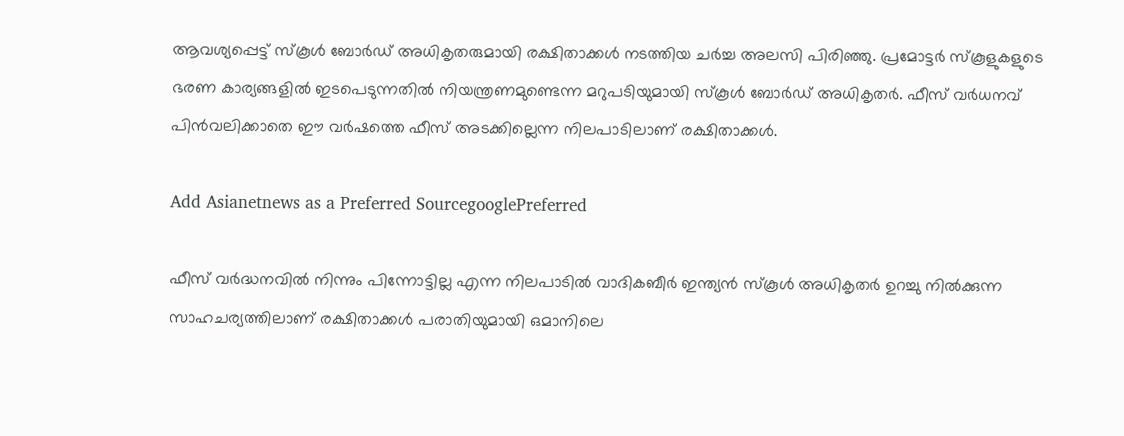ആവശ്യപ്പെട്ട് സ്കൂൾ ബോർഡ് അധികൃതരുമായി രക്ഷിതാക്കള്‍ നടത്തിയ ചര്‍ച്ച അലസി പിരിഞ്ഞു. പ്രമോട്ടര്‍ സ്‌കൂളുകളുടെ ഭരണ കാര്യങ്ങളിൽ ഇടപെടുന്നതിൽ നിയന്ത്രണമുണ്ടെന്ന മറുപടിയുമായി സ്കൂൾ ബോർഡ് അധികൃതര്‍. ഫീസ് വര്‍ധനവ് പിന്‍വലിക്കാതെ ഈ വര്‍ഷത്തെ ഫീസ് അടക്കില്ലെന്ന നിലപാടിലാണ് രക്ഷിതാക്കള്‍.

Add Asianetnews as a Preferred SourcegooglePreferred

ഫീസ് വര്‍ദ്ധനവിൽ നിന്നും പിന്നോട്ടില്ല എന്ന നിലപാടില്‍ വാദികബീർ ഇന്ത്യൻ സ്‌കൂള്‍ അധികൃതര്‍ ഉറച്ചു നിൽക്കുന്ന സാഹചര്യത്തിലാണ് രക്ഷിതാക്കള്‍ പരാതിയുമായി ഒമാനിലെ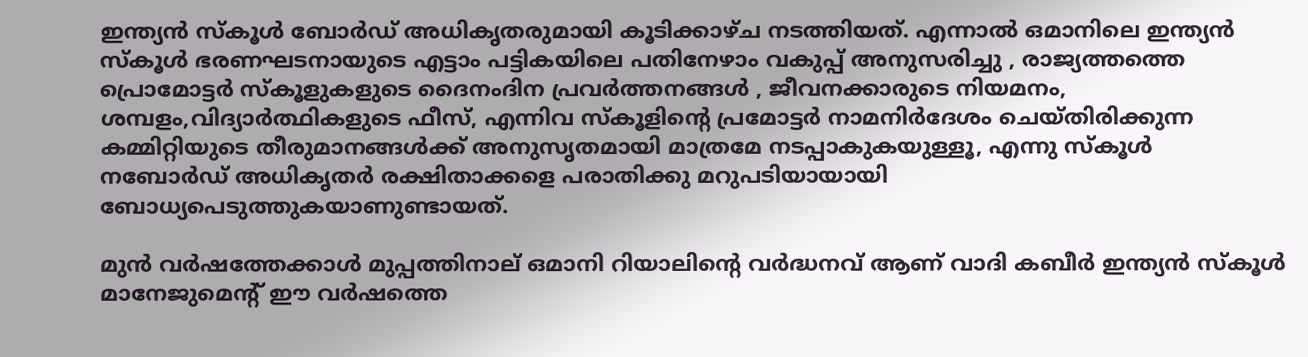ഇന്ത്യൻ സ്കൂൾ ബോർഡ്‌ അധികൃതരുമായി കൂടിക്കാഴ്ച നടത്തിയത്. എന്നാൽ ഒമാനിലെ ഇന്ത്യൻ സ്കൂൾ ഭരണഘടനായുടെ എട്ടാം പട്ടികയിലെ പതിനേഴാം വകുപ്പ് അനുസരിച്ചു , രാജ്യത്തത്തെ പ്രൊമോട്ടർ സ്കൂളുകളുടെ ദൈനംദിന പ്രവർത്തനങ്ങൾ , ജീവനക്കാരുടെ നിയമനം, ശമ്പളം,വിദ്യാര്‍ത്ഥികളുടെ ഫീസ്, എന്നിവ സ്കൂളിന്‍റെ പ്രമോട്ടർ നാമനിർദേശം ചെയ്തിരിക്കുന്ന കമ്മിറ്റിയുടെ തീരുമാനങ്ങൾക്ക് അനുസൃതമായി മാത്രമേ നടപ്പാകുകയുള്ളൂ, എന്നു സ്കൂൾ നബോർഡ് അധികൃതർ രക്ഷിതാക്കളെ പരാതിക്കു മറുപടിയായായി ബോധ്യപെടുത്തുകയാണുണ്ടായത്.

മുൻ വര്‍ഷത്തേക്കാള്‍ മുപ്പത്തിനാല് ഒമാനി റിയാലിന്‍റെ വർദ്ധനവ് ആണ് വാദി കബീർ ഇന്ത്യൻ സ്കൂൾ മാനേജുമെന്റ് ഈ വർഷത്തെ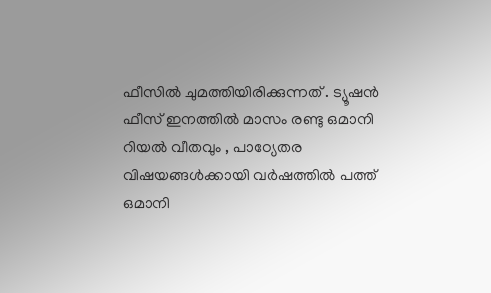ഫീസിൽ ചുമത്തിയിരിക്കുന്നത് . ട്യൂഷൻ ഫീസ് ഇനത്തിൽ മാസം രണ്ടു ഒമാനി റിയൽ വീതവും , പാഠ്യേതര വിഷയങ്ങൾക്കായി വർഷത്തിൽ പത്ത് ഒമാനി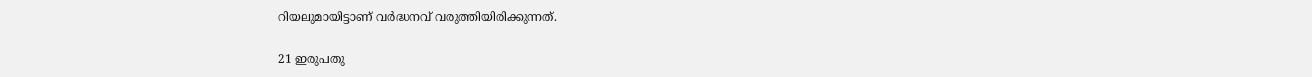റിയലുമായിട്ടാണ് വർദ്ധനവ് വരുത്തിയിരിക്കുന്നത്.

21 ഇരുപതു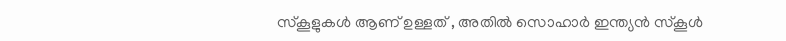സ്കൂളുകൾ ആണ് ഉള്ളത് , അതിൽ സൊഹാർ ഇന്ത്യൻ സ്കൂൾ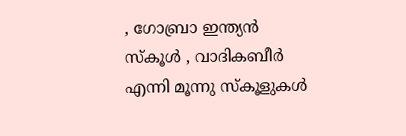, ഗോബ്രാ ഇന്ത്യൻ സ്കൂൾ , വാദികബീർ എന്നി മൂന്നു സ്കൂളുകൾ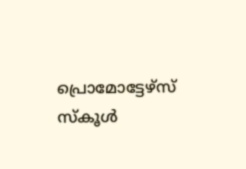പ്രൊമോട്ടേഴ്‌സ് സ്കൂൾ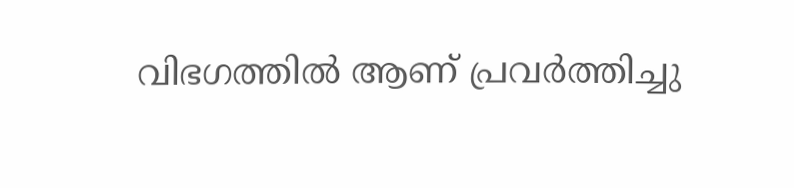വിഭഗത്തില്‍ ആണ് പ്രവർത്തിച്ചു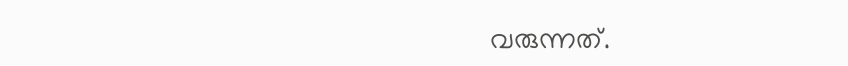വരുന്നത്.